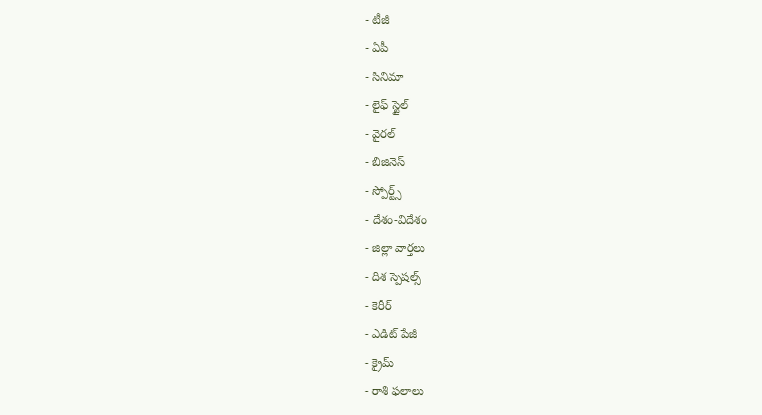- టీజీ
- ఏపీ
- సినిమా
- లైఫ్ స్టైల్
- వైరల్
- బిజినెస్
- స్పోర్ట్స్
- దేశం-విదేశం
- జిల్లా వార్తలు
- దిశ స్పెషల్స్
- కెరీర్
- ఎడిట్ పేజీ
- క్రైమ్
- రాశి ఫలాలు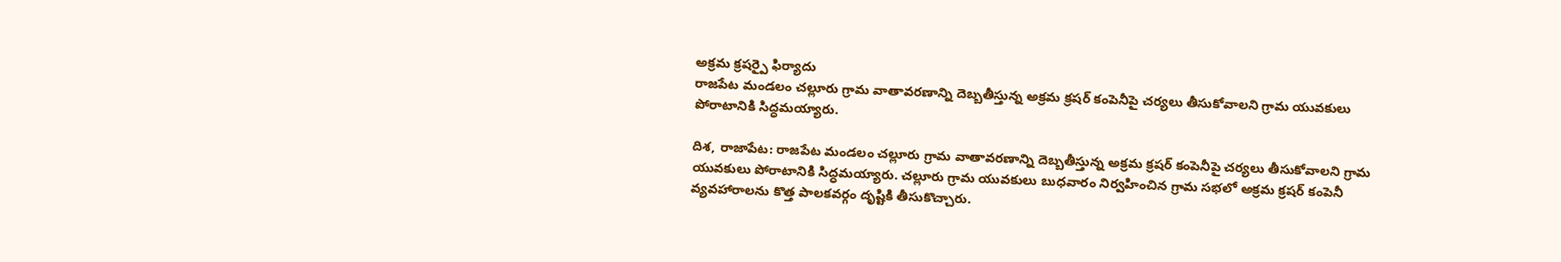అక్రమ క్రషర్పై ఫిర్యాదు
రాజపేట మండలం చల్లూరు గ్రామ వాతావరణాన్ని దెబ్బతీస్తున్న అక్రమ క్రషర్ కంపెనీపై చర్యలు తీసుకోవాలని గ్రామ యువకులు పోరాటానికి సిద్ధమయ్యారు.

దిశ, రాజాపేట: రాజపేట మండలం చల్లూరు గ్రామ వాతావరణాన్ని దెబ్బతీస్తున్న అక్రమ క్రషర్ కంపెనీపై చర్యలు తీసుకోవాలని గ్రామ యువకులు పోరాటానికి సిద్ధమయ్యారు. చల్లూరు గ్రామ యువకులు బుధవారం నిర్వహించిన గ్రామ సభలో అక్రమ క్రషర్ కంపెనీ వ్యవహారాలను కొత్త పాలకవర్గం దృష్టికి తీసుకొచ్చారు.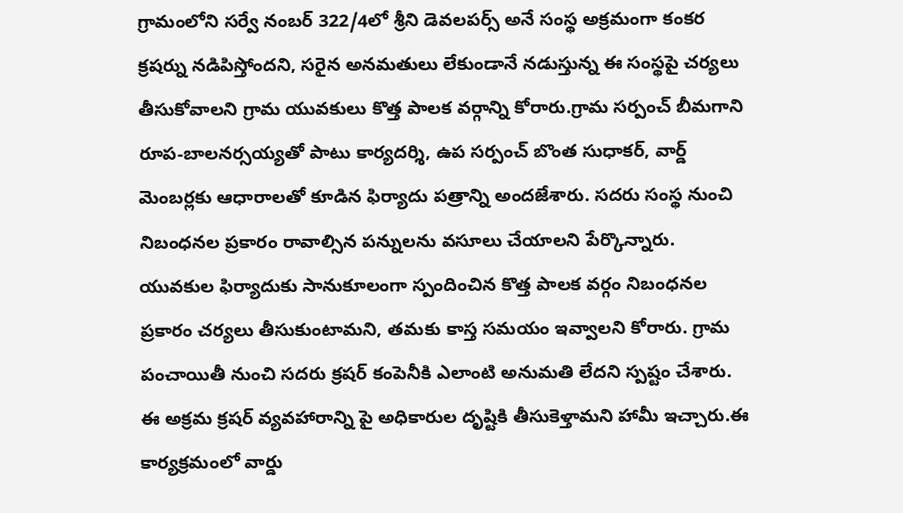గ్రామంలోని సర్వే నంబర్ 322/4లో శ్రీని డెవలపర్స్ అనే సంస్థ అక్రమంగా కంకర క్రషర్ను నడిపిస్తోందని, సరైన అనమతులు లేకుండానే నడుస్తున్న ఈ సంస్థపై చర్యలు తీసుకోవాలని గ్రామ యువకులు కొత్త పాలక వర్గాన్ని కోరారు.గ్రామ సర్పంచ్ బీమగాని రూప-బాలనర్సయ్యతో పాటు కార్యదర్శి, ఉప సర్పంచ్ బొంత సుధాకర్, వార్డ్ మెంబర్లకు ఆధారాలతో కూడిన ఫిర్యాదు పత్రాన్ని అందజేశారు. సదరు సంస్థ నుంచి నిబంధనల ప్రకారం రావాల్సిన పన్నులను వసూలు చేయాలని పేర్కొన్నారు. యువకుల ఫిర్యాదుకు సానుకూలంగా స్పందించిన కొత్త పాలక వర్గం నిబంధనల ప్రకారం చర్యలు తీసుకుంటామని, తమకు కాస్త సమయం ఇవ్వాలని కోరారు. గ్రామ పంచాయితీ నుంచి సదరు క్రషర్ కంపెనీకి ఎలాంటి అనుమతి లేదని స్పష్టం చేశారు. ఈ అక్రమ క్రషర్ వ్యవహారాన్ని పై అధికారుల దృష్టికి తీసుకెళ్తామని హామీ ఇచ్చారు.ఈ కార్యక్రమంలో వార్డు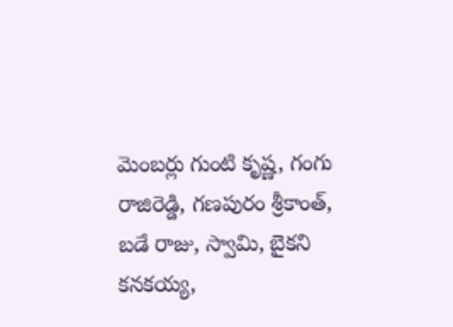మెంబర్లు గుంటి కృష్ణ, గంగు రాజిరెడ్డి, గణపురం శ్రీకాంత్, బడే రాజు, స్వామి, బైకని కనకయ్య,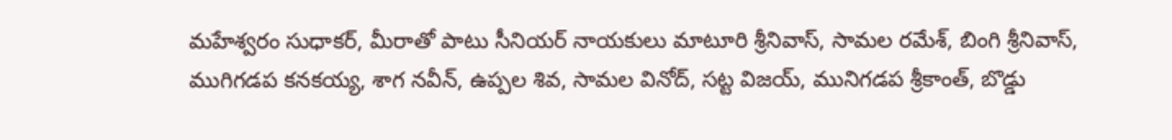మహేశ్వరం సుధాకర్, మీరాతో పాటు సీనియర్ నాయకులు మాటూరి శ్రీనివాస్, సామల రమేశ్, బింగి శ్రీనివాస్, ముగిగడప కనకయ్య, శాగ నవీన్, ఉప్పల శివ, సామల వినోద్, సట్ట విజయ్, మునిగడప శ్రీకాంత్, బొడ్డు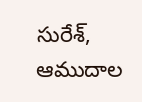సురేశ్, ఆముదాల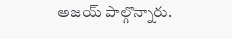అజయ్ పాల్గొన్నారు.